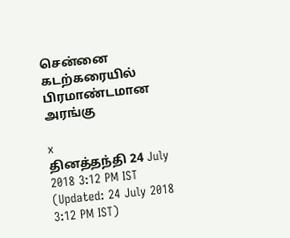சென்னை கடற்கரையில் பிரமாண்டமான அரங்கு

x
தினத்தந்தி 24 July 2018 3:12 PM IST (Updated: 24 July 2018 3:12 PM IST)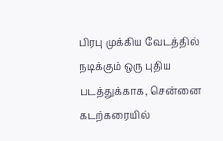பிரபு முக்கிய வேடத்தில் நடிக்கும் ஒரு புதிய படத்துக்காக, சென்னை கடற்கரையில்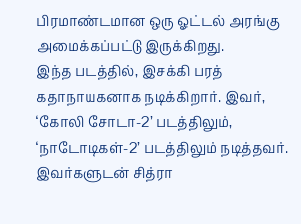பிரமாண்டமான ஒரு ஓட்டல் அரங்கு அமைக்கப்பட்டு இருக்கிறது.
இந்த படத்தில், இசக்கி பரத் கதாநாயகனாக நடிக்கிறார். இவர், ‘கோலி சோடா-2’ படத்திலும், ‘நாடோடிகள்-2’ படத்திலும் நடித்தவர். இவர்களுடன் சித்ரா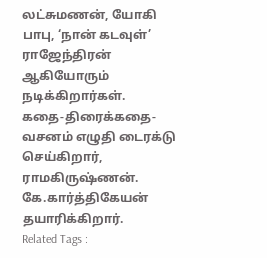லட்சுமணன், யோகி பாபு, ‘நான் கடவுள்’ ராஜேந்திரன் ஆகியோரும் நடிக்கிறார்கள்.
கதை-திரைக்கதை-வசனம் எழுதி டைரக்டு செய்கிறார், ராமகிருஷ்ணன். கே.கார்த்திகேயன் தயாரிக்கிறார்.
Related Tags :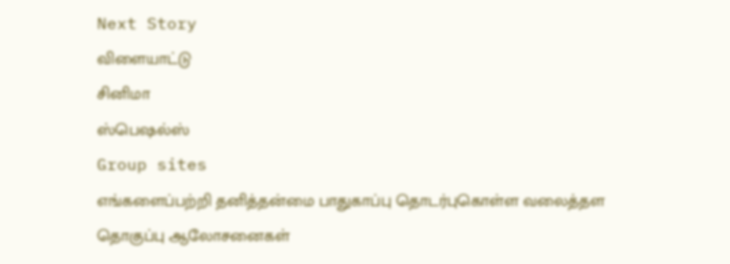Next Story
விளையாட்டு
சினிமா
ஸ்பெஷல்ஸ்
Group sites
எங்களைப்பற்றி தனித்தன்மை பாதுகாப்பு தொடர்புகொள்ள வலைத்தள தொகுப்பு ஆலோசனைகள்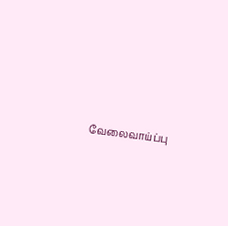வேலைவாய்ப்பு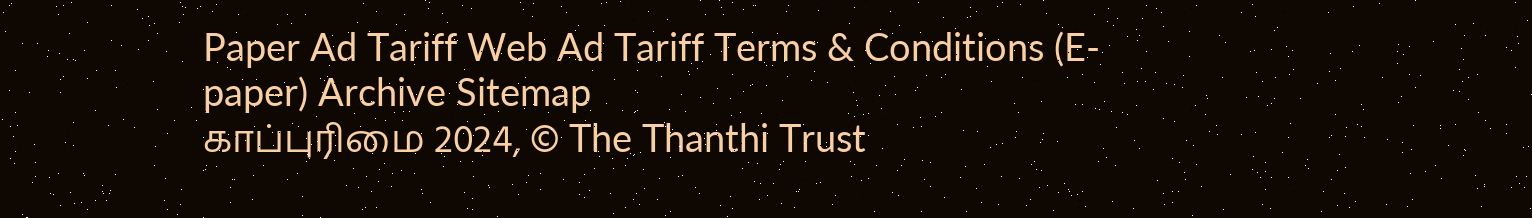Paper Ad Tariff Web Ad Tariff Terms & Conditions (E-paper) Archive Sitemap
காப்புரிமை 2024, © The Thanthi Trust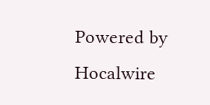Powered by Hocalwire